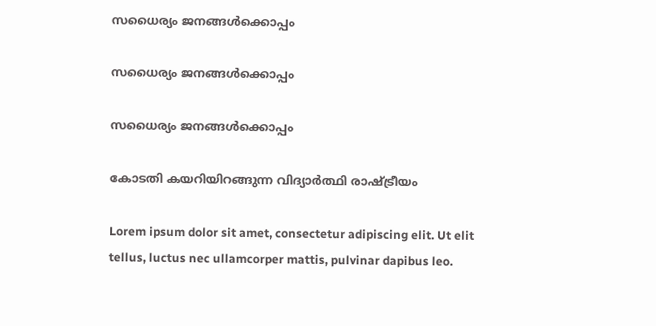സധൈര്യം ജനങ്ങൾക്കൊപ്പം

സധൈര്യം ജനങ്ങൾക്കൊപ്പം

സധൈര്യം ജനങ്ങൾക്കൊപ്പം

കോടതി കയറിയിറങ്ങുന്ന വിദ്യാർത്ഥി രാഷ്ട്രീയം

Lorem ipsum dolor sit amet, consectetur adipiscing elit. Ut elit tellus, luctus nec ullamcorper mattis, pulvinar dapibus leo.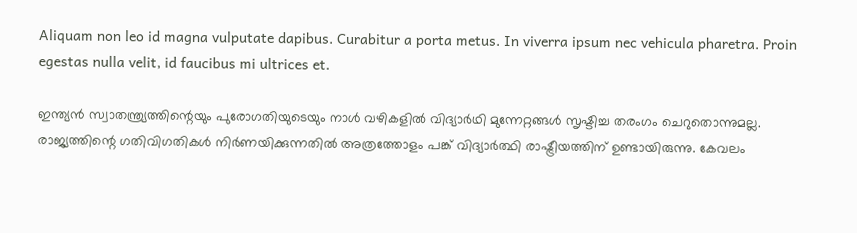Aliquam non leo id magna vulputate dapibus. Curabitur a porta metus. In viverra ipsum nec vehicula pharetra. Proin egestas nulla velit, id faucibus mi ultrices et.

ഇന്ത്യൻ സ്വാതന്ത്ര്യത്തിന്റെയും പുരോഗതിയുടെയും നാൾ വഴികളിൽ വിദ്യാർഥി മുന്നേറ്റങ്ങൾ സൃഷ്ടിച്ച തരംഗം ചെറുതൊന്നുമല്ല. രാജ്യത്തിന്റെ ഗതിവിഗതികൾ നിർണയിക്കുന്നതിൽ അത്രത്തോളം പങ്ക് വിദ്യാർത്ഥി രാഷ്ട്രീയത്തിന് ഉണ്ടായിരുന്നു. കേവലം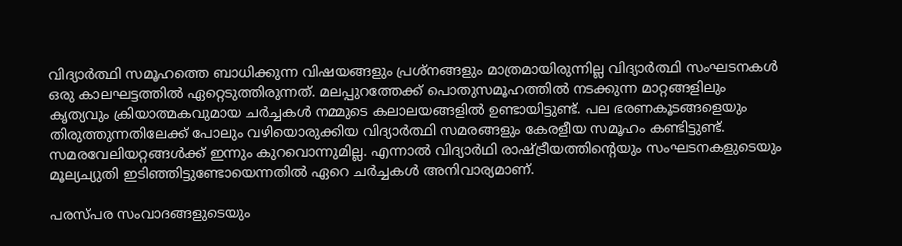വിദ്യാർത്ഥി സമൂഹത്തെ ബാധിക്കുന്ന വിഷയങ്ങളും പ്രശ്നങ്ങളും മാത്രമായിരുന്നില്ല വിദ്യാർത്ഥി സംഘടനകൾ ഒരു കാലഘട്ടത്തിൽ ഏറ്റെടുത്തിരുന്നത്. മലപ്പുറത്തേക്ക് പൊതുസമൂഹത്തിൽ നടക്കുന്ന മാറ്റങ്ങളിലും കൃത്യവും ക്രിയാത്മകവുമായ ചർച്ചകൾ നമ്മുടെ കലാലയങ്ങളിൽ ഉണ്ടായിട്ടുണ്ട്. പല ഭരണകൂടങ്ങളെയും തിരുത്തുന്നതിലേക്ക് പോലും വഴിയൊരുക്കിയ വിദ്യാർത്ഥി സമരങ്ങളും കേരളീയ സമൂഹം കണ്ടിട്ടുണ്ട്. സമരവേലിയറ്റങ്ങൾക്ക് ഇന്നും കുറവൊന്നുമില്ല. എന്നാൽ വിദ്യാർഥി രാഷ്ട്രീയത്തിന്റെയും സംഘടനകളുടെയും മൂല്യച്യുതി ഇടിഞ്ഞിട്ടുണ്ടോയെന്നതിൽ ഏറെ ചർച്ചകൾ അനിവാര്യമാണ്.

പരസ്പര സംവാദങ്ങളുടെയും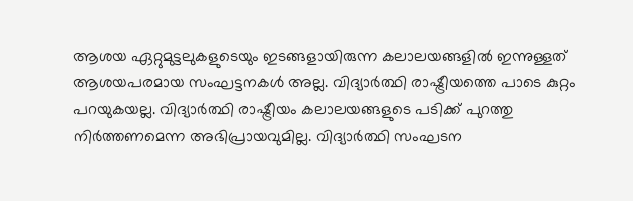ആശയ ഏറ്റുമുട്ടലുകളുടെയും ഇടങ്ങളായിരുന്ന കലാലയങ്ങളിൽ ഇന്നുള്ളത് ആശയപരമായ സംഘട്ടനകൾ അല്ല. വിദ്യാർത്ഥി രാഷ്ട്രീയത്തെ പാടെ കുറ്റം പറയുകയല്ല. വിദ്യാർത്ഥി രാഷ്ട്രീയം കലാലയങ്ങളുടെ പടിക്ക് പുറത്തു നിർത്തണമെന്ന അഭിപ്രായവുമില്ല. വിദ്യാർത്ഥി സംഘടന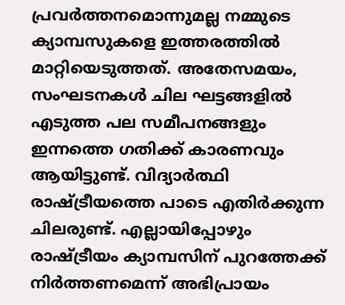പ്രവർത്തനമൊന്നുമല്ല നമ്മുടെ ക്യാമ്പസുകളെ ഇത്തരത്തിൽ മാറ്റിയെടുത്തത്. അതേസമയം, സംഘടനകൾ ചില ഘട്ടങ്ങളിൽ എടുത്ത പല സമീപനങ്ങളും ഇന്നത്തെ ഗതിക്ക് കാരണവും ആയിട്ടുണ്ട്. വിദ്യാർത്ഥി രാഷ്ട്രീയത്തെ പാടെ എതിർക്കുന്ന ചിലരുണ്ട്. എല്ലായിപ്പോഴും രാഷ്ട്രീയം ക്യാമ്പസിന് പുറത്തേക്ക് നിർത്തണമെന്ന് അഭിപ്രായം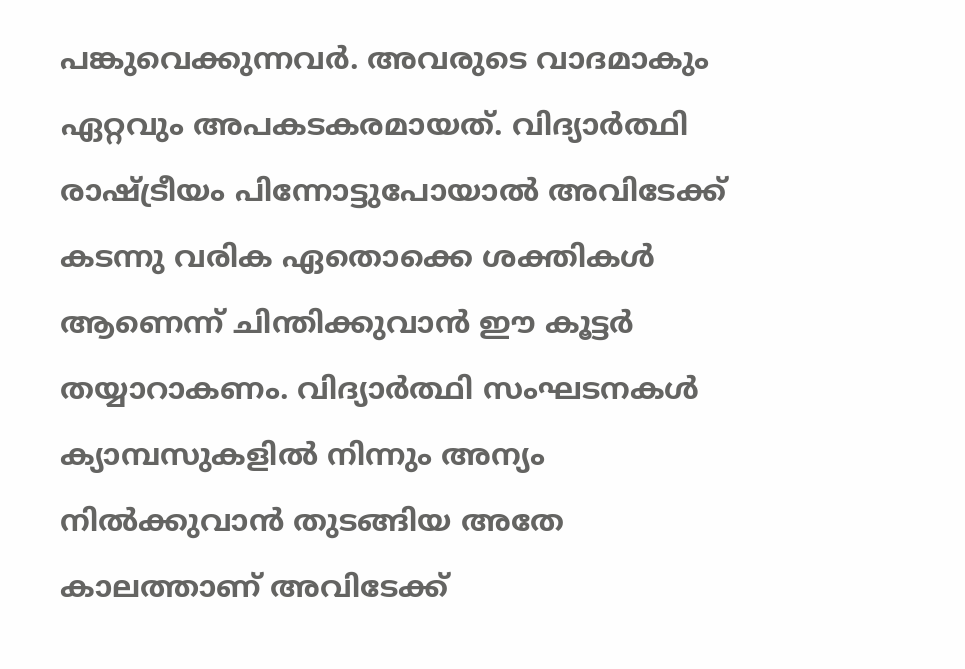പങ്കുവെക്കുന്നവർ. അവരുടെ വാദമാകും ഏറ്റവും അപകടകരമായത്. വിദ്യാർത്ഥി രാഷ്ട്രീയം പിന്നോട്ടുപോയാൽ അവിടേക്ക് കടന്നു വരിക ഏതൊക്കെ ശക്തികൾ ആണെന്ന് ചിന്തിക്കുവാൻ ഈ കൂട്ടർ തയ്യാറാകണം. വിദ്യാർത്ഥി സംഘടനകൾ ക്യാമ്പസുകളിൽ നിന്നും അന്യം നിൽക്കുവാൻ തുടങ്ങിയ അതേ കാലത്താണ് അവിടേക്ക്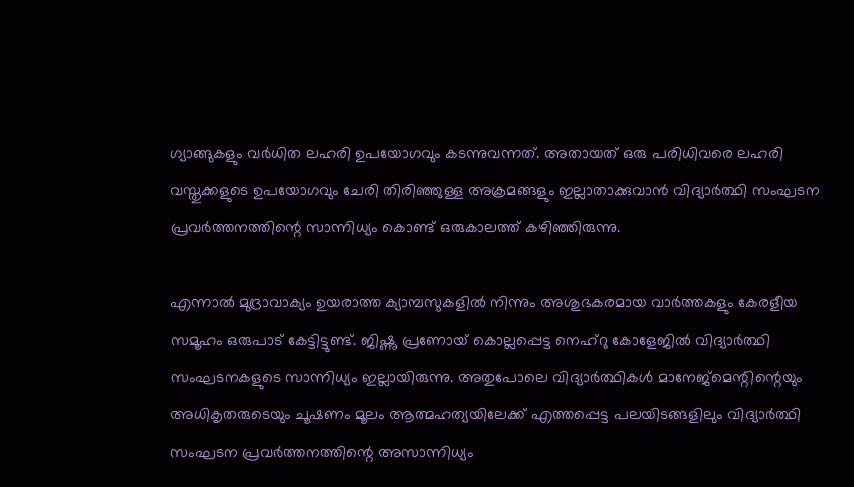ഗ്യാങ്ങുകളും വർധിത ലഹരി ഉപയോഗവും കടന്നുവന്നത്. അതായത് ഒരു പരിധിവരെ ലഹരി വസ്തുക്കളുടെ ഉപയോഗവും ചേരി തിരിഞ്ഞുള്ള അക്രമങ്ങളും ഇല്ലാതാക്കുവാൻ വിദ്യാർത്ഥി സംഘടന പ്രവർത്തനത്തിന്റെ സാന്നിധ്യം കൊണ്ട് ഒരുകാലത്ത് കഴിഞ്ഞിരുന്നു.

എന്നാൽ മുദ്രാവാക്യം ഉയരാത്ത ക്യാമ്പസുകളിൽ നിന്നും അശുഭകരമായ വാർത്തകളും കേരളീയ സമൂഹം ഒരുപാട് കേട്ടിട്ടുണ്ട്. ജിഷ്ണു പ്രണോയ് കൊല്ലപ്പെട്ട നെഹ്റു കോളേജിൽ വിദ്യാർത്ഥി സംഘടനകളുടെ സാന്നിധ്യം ഇല്ലായിരുന്നു. അതുപോലെ വിദ്യാർത്ഥികൾ മാനേജ്മെന്റിന്റെയും അധികൃതരുടെയും ചൂഷണം മൂലം ആത്മഹത്യയിലേക്ക് എത്തപ്പെട്ട പലയിടങ്ങളിലും വിദ്യാർത്ഥി സംഘടന പ്രവർത്തനത്തിന്റെ അസാന്നിധ്യം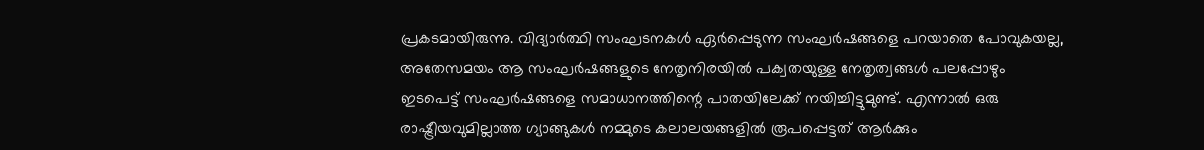പ്രകടമായിരുന്നു. വിദ്യാർത്ഥി സംഘടനകൾ ഏർപ്പെടുന്ന സംഘർഷങ്ങളെ പറയാതെ പോവുകയല്ല, അതേസമയം ആ സംഘർഷങ്ങളുടെ നേതൃനിരയിൽ പക്വതയുള്ള നേതൃത്വങ്ങൾ പലപ്പോഴും ഇടപെട്ട് സംഘർഷങ്ങളെ സമാധാനത്തിന്റെ പാതയിലേക്ക് നയിച്ചിട്ടുമുണ്ട്. എന്നാൽ ഒരു രാഷ്ട്രീയവുമില്ലാത്ത ഗ്യാങ്ങുകൾ നമ്മുടെ കലാലയങ്ങളിൽ രൂപപ്പെട്ടത് ആർക്കും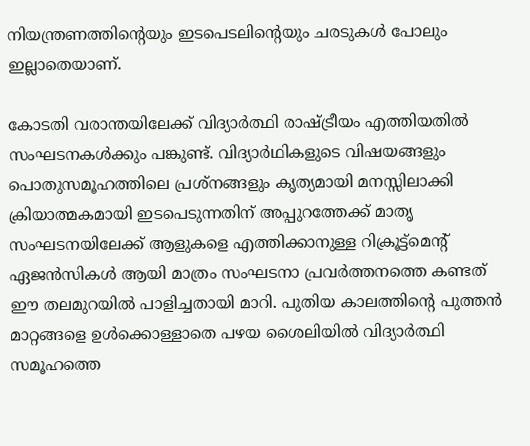നിയന്ത്രണത്തിന്റെയും ഇടപെടലിന്റെയും ചരടുകൾ പോലും ഇല്ലാതെയാണ്.

കോടതി വരാന്തയിലേക്ക് വിദ്യാർത്ഥി രാഷ്ട്രീയം എത്തിയതിൽ സംഘടനകൾക്കും പങ്കുണ്ട്. വിദ്യാർഥികളുടെ വിഷയങ്ങളും പൊതുസമൂഹത്തിലെ പ്രശ്നങ്ങളും കൃത്യമായി മനസ്സിലാക്കി ക്രിയാത്മകമായി ഇടപെടുന്നതിന് അപ്പുറത്തേക്ക് മാതൃ സംഘടനയിലേക്ക് ആളുകളെ എത്തിക്കാനുള്ള റിക്രൂട്ട്മെന്റ് ഏജൻസികൾ ആയി മാത്രം സംഘടനാ പ്രവർത്തനത്തെ കണ്ടത് ഈ തലമുറയിൽ പാളിച്ചതായി മാറി. പുതിയ കാലത്തിന്റെ പുത്തൻ മാറ്റങ്ങളെ ഉൾക്കൊള്ളാതെ പഴയ ശൈലിയിൽ വിദ്യാർത്ഥി സമൂഹത്തെ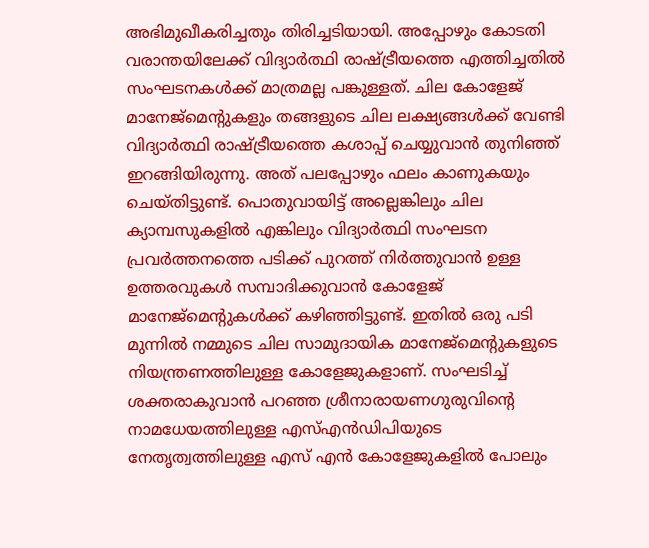അഭിമുഖീകരിച്ചതും തിരിച്ചടിയായി. അപ്പോഴും കോടതി വരാന്തയിലേക്ക് വിദ്യാർത്ഥി രാഷ്ട്രീയത്തെ എത്തിച്ചതിൽ സംഘടനകൾക്ക് മാത്രമല്ല പങ്കുള്ളത്. ചില കോളേജ് മാനേജ്മെന്റുകളും തങ്ങളുടെ ചില ലക്ഷ്യങ്ങൾക്ക് വേണ്ടി വിദ്യാർത്ഥി രാഷ്ട്രീയത്തെ കശാപ്പ് ചെയ്യുവാൻ തുനിഞ്ഞ് ഇറങ്ങിയിരുന്നു. അത് പലപ്പോഴും ഫലം കാണുകയും ചെയ്തിട്ടുണ്ട്. പൊതുവായിട്ട് അല്ലെങ്കിലും ചില ക്യാമ്പസുകളിൽ എങ്കിലും വിദ്യാർത്ഥി സംഘടന പ്രവർത്തനത്തെ പടിക്ക് പുറത്ത് നിർത്തുവാൻ ഉള്ള ഉത്തരവുകൾ സമ്പാദിക്കുവാൻ കോളേജ് മാനേജ്മെന്റുകൾക്ക് കഴിഞ്ഞിട്ടുണ്ട്. ഇതിൽ ഒരു പടി മുന്നിൽ നമ്മുടെ ചില സാമുദായിക മാനേജ്മെന്റുകളുടെ നിയന്ത്രണത്തിലുള്ള കോളേജുകളാണ്. സംഘടിച്ച് ശക്തരാകുവാൻ പറഞ്ഞ ശ്രീനാരായണഗുരുവിന്റെ നാമധേയത്തിലുള്ള എസ്എൻഡിപിയുടെ നേതൃത്വത്തിലുള്ള എസ് എൻ കോളേജുകളിൽ പോലും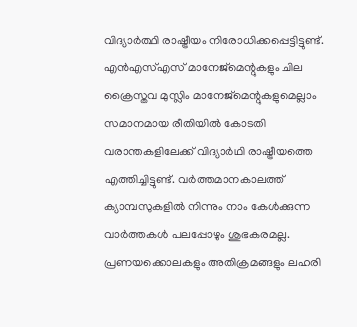വിദ്യാർത്ഥി രാഷ്ട്രീയം നിരോധിക്കപ്പെട്ടിട്ടുണ്ട്. എൻഎസ്എസ് മാനേജ്മെന്റുകളും ചില ക്രൈസ്തവ മുസ്ലിം മാനേജ്മെന്റുകളുമെല്ലാം സമാനമായ രീതിയിൽ കോടതി വരാന്തകളിലേക്ക് വിദ്യാർഥി രാഷ്ട്രീയത്തെ എത്തിച്ചിട്ടുണ്ട്. വർത്തമാനകാലത്ത് ക്യാമ്പസുകളിൽ നിന്നും നാം കേൾക്കുന്ന വാർത്തകൾ പലപ്പോഴും ശുഭകരമല്ല. പ്രണയക്കൊലകളും അതിക്രമങ്ങളും ലഹരി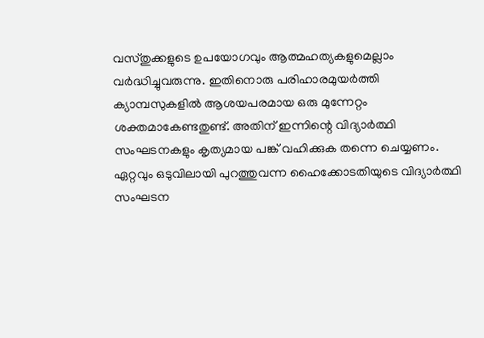വസ്തുക്കളുടെ ഉപയോഗവും ആത്മഹത്യകളുമെല്ലാം വർദ്ധിച്ചുവരുന്നു. ഇതിനൊരു പരിഹാരമുയർത്തി ക്യാമ്പസുകളിൽ ആശയപരമായ ഒരു മുന്നേറ്റം ശക്തമാകേണ്ടതുണ്ട്. അതിന് ഇന്നിന്റെ വിദ്യാർത്ഥി സംഘടനകളും കൃത്യമായ പങ്ക് വഹിക്കുക തന്നെ ചെയ്യണം. ഏറ്റവും ഒടുവിലായി പുറത്തുവന്ന ഹൈക്കോടതിയുടെ വിദ്യാർത്ഥി സംഘടന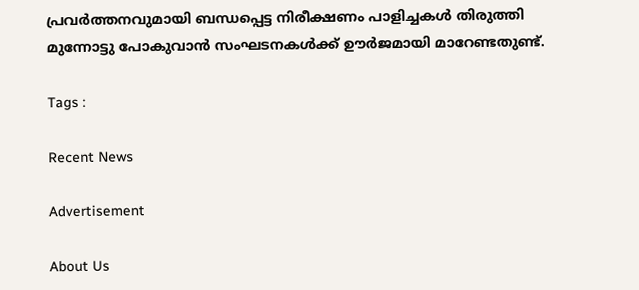പ്രവർത്തനവുമായി ബന്ധപ്പെട്ട നിരീക്ഷണം പാളിച്ചകൾ തിരുത്തി മുന്നോട്ടു പോകുവാൻ സംഘടനകൾക്ക് ഊർജമായി മാറേണ്ടതുണ്ട്.

Tags :

Recent News

Advertisement

About Us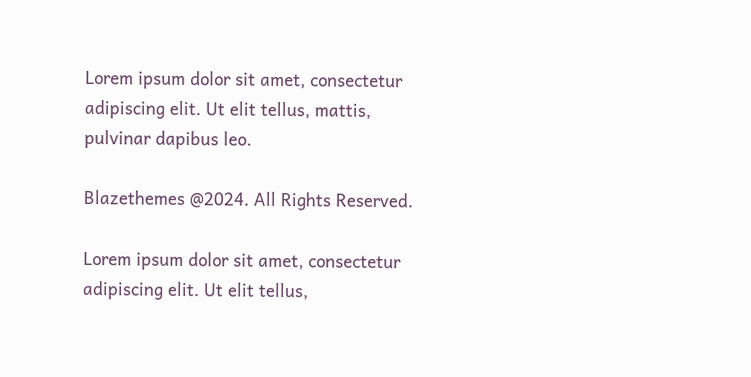Lorem ipsum dolor sit amet, consectetur adipiscing elit. Ut elit tellus, mattis, pulvinar dapibus leo.

Blazethemes @2024. All Rights Reserved.

Lorem ipsum dolor sit amet, consectetur adipiscing elit. Ut elit tellus,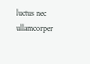luctus nec ullamcorper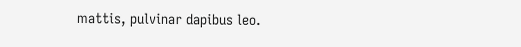mattis, pulvinar dapibus leo.